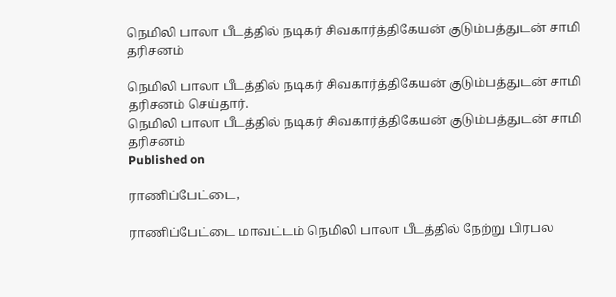நெமிலி பாலா பீடத்தில் நடிகர் சிவகார்த்திகேயன் குடும்பத்துடன் சாமி தரிசனம்

நெமிலி பாலா பீடத்தில் நடிகர் சிவகார்த்திகேயன் குடும்பத்துடன் சாமி தரிசனம் செய்தார்.
நெமிலி பாலா பீடத்தில் நடிகர் சிவகார்த்திகேயன் குடும்பத்துடன் சாமி தரிசனம்
Published on

ராணிப்பேட்டை,

ராணிப்பேட்டை மாவட்டம் நெமிலி பாலா பீடத்தில் நேற்று பிரபல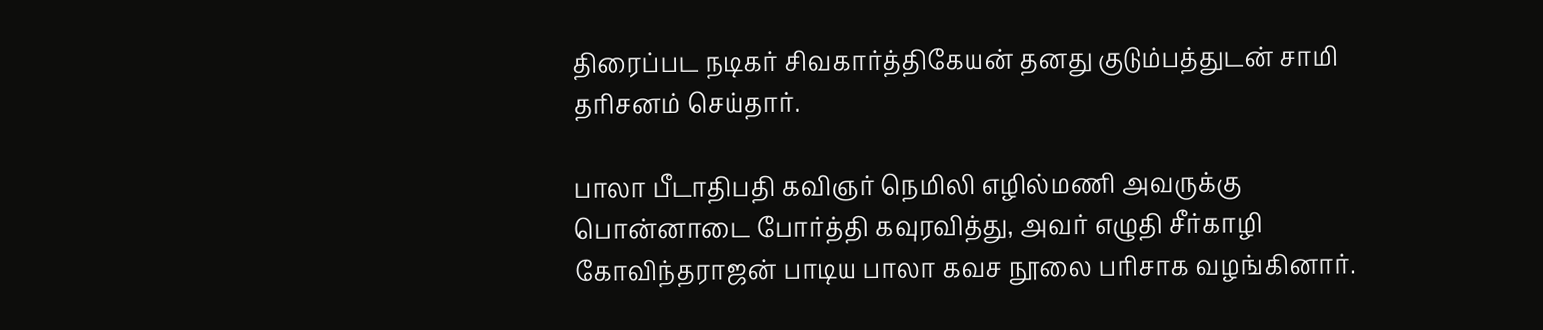திரைப்பட நடிகர் சிவகார்த்திகேயன் தனது குடும்பத்துடன் சாமி தரிசனம் செய்தார்.

பாலா பீடாதிபதி கவிஞர் நெமிலி எழில்மணி அவருக்கு பொன்னாடை போர்த்தி கவுரவித்து, அவர் எழுதி சீர்காழி கோவிந்தராஜன் பாடிய பாலா கவச நூலை பரிசாக வழங்கினார்.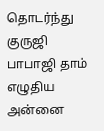தொடர்ந்து குருஜி பாபாஜி தாம் எழுதிய அன்னை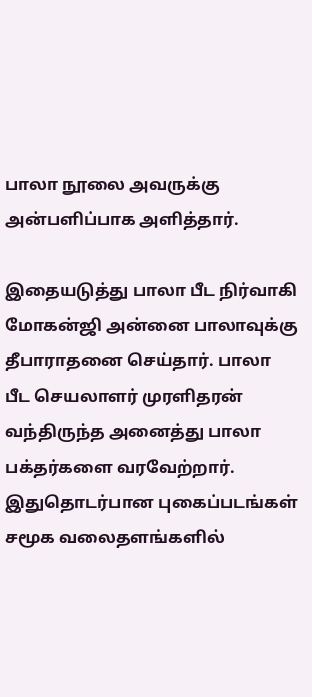பாலா நூலை அவருக்கு அன்பளிப்பாக அளித்தார்.

இதையடுத்து பாலா பீட நிர்வாகி மோகன்ஜி அன்னை பாலாவுக்கு தீபாராதனை செய்தார். பாலா பீட செயலாளர் முரளிதரன் வந்திருந்த அனைத்து பாலா பக்தர்களை வரவேற்றார். இதுதொடர்பான புகைப்படங்கள் சமூக வலைதளங்களில்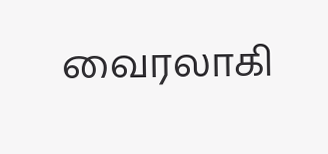வைரலாகி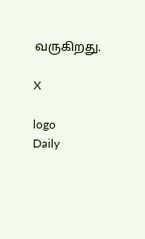வருகிறது.

X

logo
Daily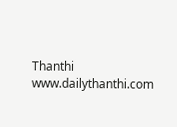Thanthi
www.dailythanthi.com